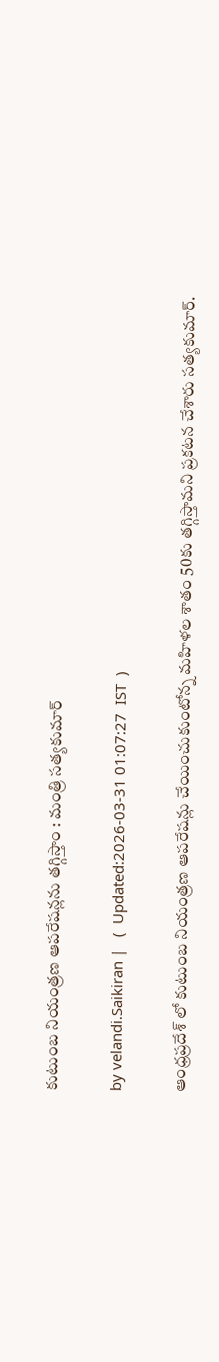కుటుంబ నియంత్రణ ఆపరేషన్లను తగ్గిస్తాం : మంత్రి సత్యకుమార్

by velandi.Saikiran |   (  Updated:2026-03-31 01:07:27  IST  )

ఆంధ్రప్రదేశ్ లో కుటుంబ నియంత్రణ ఆపరేషన్లు చేయించుకుంటోన్న‌ మహిళల శాతం 50కు తగ్గిస్తామని ప్రకటన చేశారు సత్యకుమార్.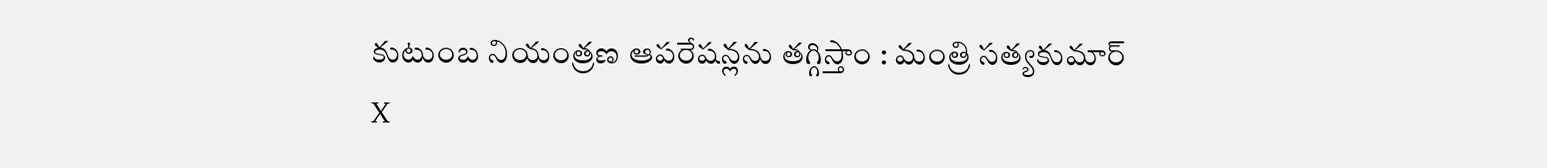కుటుంబ నియంత్రణ ఆపరేషన్లను తగ్గిస్తాం : మంత్రి సత్యకుమార్
X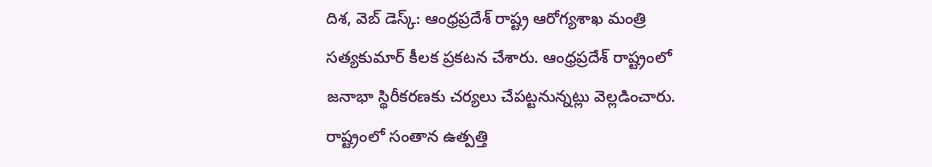దిశ‌, వెబ్ డెస్క్: ఆంధ్రప్రదేశ్ రాష్ట్ర ఆరోగ్యశాఖ మంత్రి సత్యకుమార్ కీలక ప్రకటన చేశారు. ఆంధ్రప్రదేశ్ రాష్ట్రంలో జనాభా స్థిరీకరణకు చర్యలు చేపట్టనున్నట్లు వెల్లడించారు. రాష్ట్రంలో సంతాన ఉత్పత్తి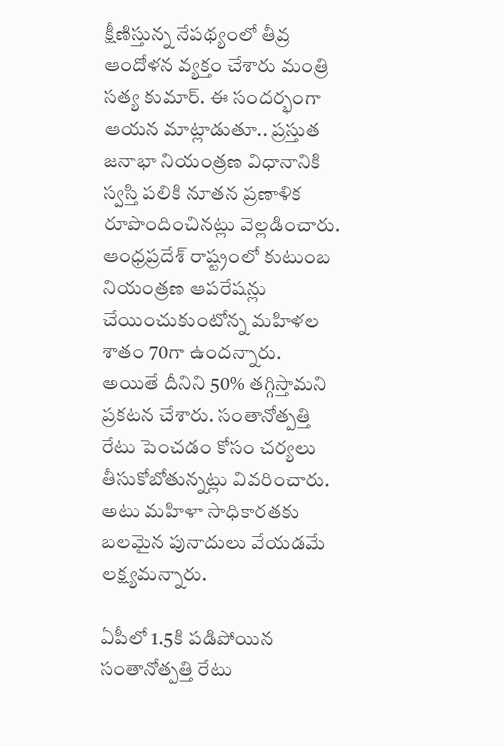క్షీణిస్తున్న నేపథ్యంలో తీవ్ర ఆందోళన వ్యక్తం చేశారు మంత్రి సత్య కుమార్. ఈ సందర్భంగా ఆయన మాట్లాడుతూ.. ప్రస్తుత జనాభా నియంత్రణ విధానానికి స్వస్తి పలికి నూతన ప్రణాళిక రూపొందించినట్లు వెల్లడించారు. ఆంధ్రప్రదేశ్ రాష్ట్రంలో కుటుంబ నియంత్రణ ఆపరేషన్లు చేయించుకుంటోన్న‌ మహిళల శాతం 70గా ఉందన్నారు. అయితే దీనిని 50% తగ్గిస్తామని ప్రకటన చేశారు. సంతానోత్పత్తి రేటు పెంచ‌డం కోసం చ‌ర్య‌లు తీసుకోబోతున్న‌ట్లు వివ‌రించారు. అటు మహిళా సాధికారతకు బలమైన పునాదులు వేయడమే లక్ష్యమన్నారు.

ఏపీలో 1.5కి పడిపోయిన సంతానోత్పత్తి రేటు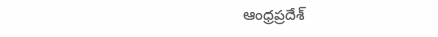ఆంధ్రప్రదేశ్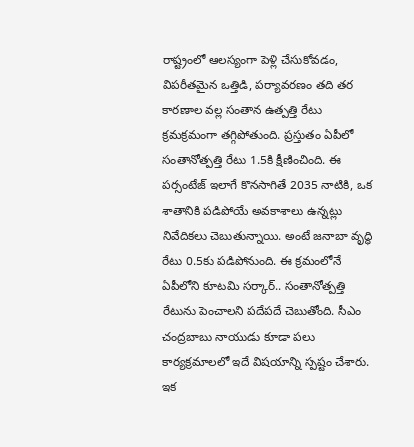రాష్ట్రంలో ఆలస్యంగా పెళ్లి చేసుకోవడం, విపరీతమైన ఒత్తిడి, పర్యావరణం తది తర కారణాల వల్ల సంతాన ఉత్పత్తి రేటు క్రమక్రమంగా తగ్గిపోతుంది. ప్రస్తుతం ఏపీలో సంతానోత్పత్తి రేటు 1.5కి క్షీణించింది. ఈ పర్సంటేజ్ ఇలాగే కొనసాగితే 2035 నాటికి, ఒక శాతానికి పడిపోయే అవకాశాలు ఉన్నట్లు నివేదికలు చెబుతున్నాయి. అంటే జ‌నాబా వృద్ధి రేటు 0.5కు ప‌డిపోనుంది. ఈ క్రమంలోనే ఏపీలోని కూటమి సర్కార్.. సంతానోత్పత్తి రేటును పెంచాలని పదేపదే చెబుతోంది. సీఎం చంద్రబాబు నాయుడు కూడా పలు కార్యక్రమాలలో ఇదే విషయాన్ని స్పష్టం చేశారు. ఇక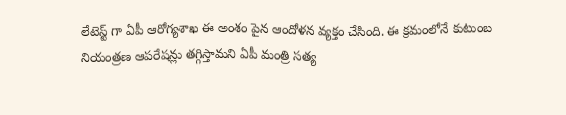లేటెస్ట్ గా ఏపీ ఆరోగ్యశాఖ ఈ అంశం పైన ఆందోళన వ్యక్తం చేసింది. ఈ క్రమంలోనే కుటుంబ నియంత్రణ ఆపరేషన్లు తగ్గిస్తామని ఏపీ మంత్రి సత్య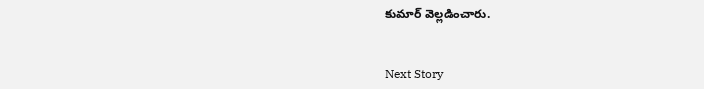కుమార్ వెల్లడించారు.


Next Story